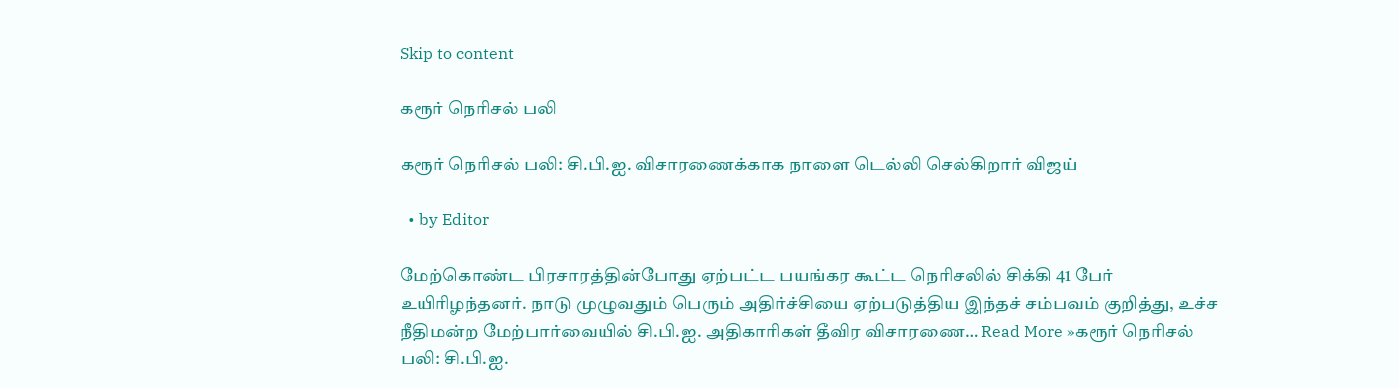Skip to content

கரூர் நெரிசல் பலி

கரூர் நெரிசல் பலி: சி.பி.ஐ. விசாரணைக்காக நாளை டெல்லி செல்கிறார் விஜய்

  • by Editor

மேற்கொண்ட பிரசாரத்தின்போது ஏற்பட்ட பயங்கர கூட்ட நெரிசலில் சிக்கி 41 பேர் உயிரிழந்தனர். நாடு முழுவதும் பெரும் அதிர்ச்சியை ஏற்படுத்திய இந்தச் சம்பவம் குறித்து, உச்ச நீதிமன்ற மேற்பார்வையில் சி.பி.ஐ. அதிகாரிகள் தீவிர விசாரணை… Read More »கரூர் நெரிசல் பலி: சி.பி.ஐ.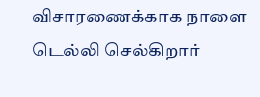விசாரணைக்காக நாளை டெல்லி செல்கிறார்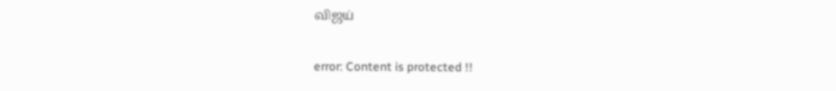விஜய்

error: Content is protected !!